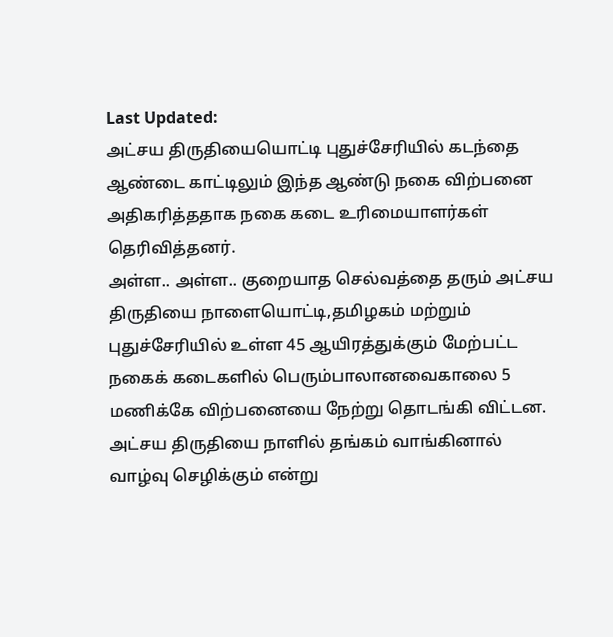Last Updated:
அட்சய திருதியையொட்டி புதுச்சேரியில் கடந்தை ஆண்டை காட்டிலும் இந்த ஆண்டு நகை விற்பனை அதிகரித்ததாக நகை கடை உரிமையாளர்கள் தெரிவித்தனர்.
அள்ள.. அள்ள.. குறையாத செல்வத்தை தரும் அட்சய திருதியை நாளையொட்டி,தமிழகம் மற்றும் புதுச்சேரியில் உள்ள 45 ஆயிரத்துக்கும் மேற்பட்ட நகைக் கடைகளில் பெரும்பாலானவைகாலை 5 மணிக்கே விற்பனையை நேற்று தொடங்கி விட்டன. அட்சய திருதியை நாளில் தங்கம் வாங்கினால் வாழ்வு செழிக்கும் என்று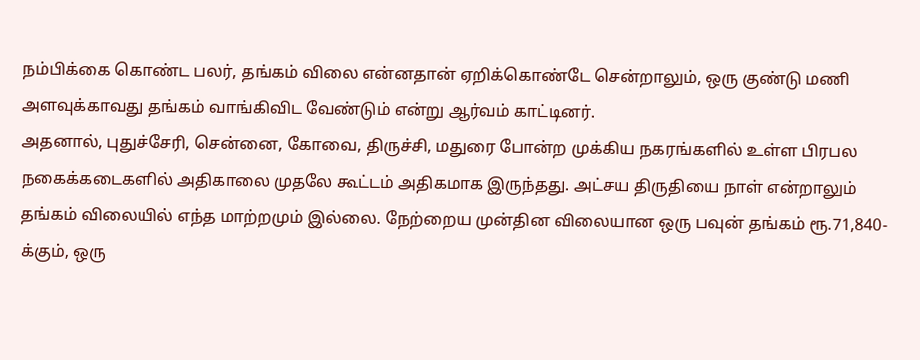நம்பிக்கை கொண்ட பலர், தங்கம் விலை என்னதான் ஏறிக்கொண்டே சென்றாலும், ஒரு குண்டு மணி அளவுக்காவது தங்கம் வாங்கிவிட வேண்டும் என்று ஆர்வம் காட்டினர்.
அதனால், புதுச்சேரி, சென்னை, கோவை, திருச்சி, மதுரை போன்ற முக்கிய நகரங்களில் உள்ள பிரபல நகைக்கடைகளில் அதிகாலை முதலே கூட்டம் அதிகமாக இருந்தது. அட்சய திருதியை நாள் என்றாலும் தங்கம் விலையில் எந்த மாற்றமும் இல்லை. நேற்றைய முன்தின விலையான ஒரு பவுன் தங்கம் ரூ.71,840-க்கும், ஒரு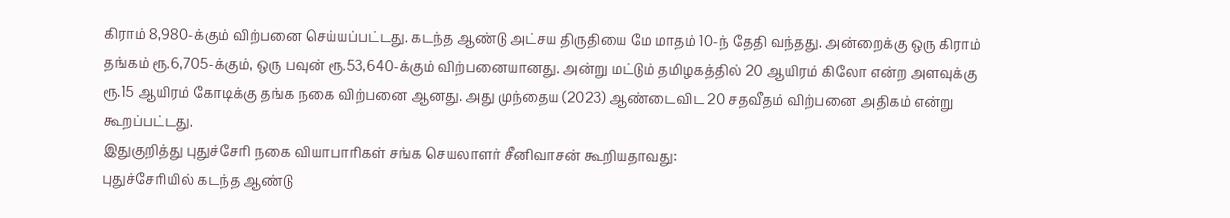கிராம் 8,980-க்கும் விற்பனை செய்யப்பட்டது. கடந்த ஆண்டு அட்சய திருதியை மே மாதம் 10-ந் தேதி வந்தது. அன்றைக்கு ஒரு கிராம் தங்கம் ரூ.6,705-க்கும், ஒரு பவுன் ரூ.53,640-க்கும் விற்பனையானது. அன்று மட்டும் தமிழகத்தில் 20 ஆயிரம் கிலோ என்ற அளவுக்கு ரூ.15 ஆயிரம் கோடிக்கு தங்க நகை விற்பனை ஆனது. அது முந்தைய (2023) ஆண்டைவிட 20 சதவீதம் விற்பனை அதிகம் என்று கூறப்பட்டது.
இதுகுறித்து புதுச்சேரி நகை வியாபாரிகள் சங்க செயலாளர் சீனிவாசன் கூறியதாவது:
புதுச்சேரியில் கடந்த ஆண்டு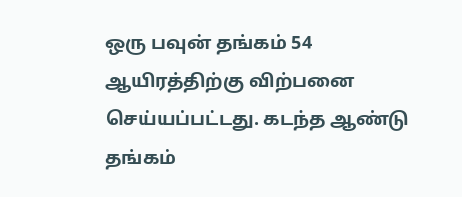ஒரு பவுன் தங்கம் 54 ஆயிரத்திற்கு விற்பனை செய்யப்பட்டது. கடந்த ஆண்டு தங்கம்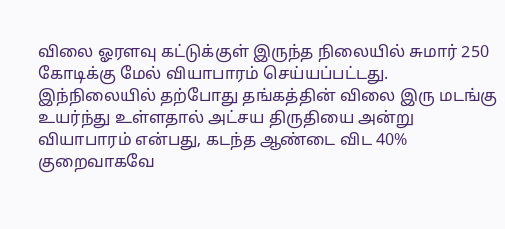விலை ஓரளவு கட்டுக்குள் இருந்த நிலையில் சுமார் 250 கோடிக்கு மேல் வியாபாரம் செய்யப்பட்டது. இந்நிலையில் தற்போது தங்கத்தின் விலை இரு மடங்கு உயர்ந்து உள்ளதால் அட்சய திருதியை அன்று வியாபாரம் என்பது, கடந்த ஆண்டை விட 40% குறைவாகவே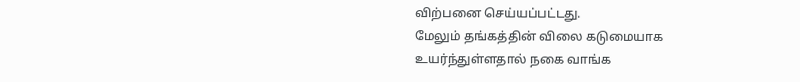விற்பனை செய்யப்பட்டது.
மேலும் தங்கத்தின் விலை கடுமையாக உயர்ந்துள்ளதால் நகை வாங்க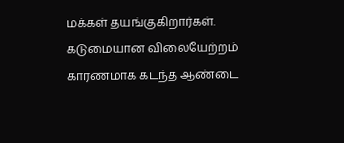மக்கள் தயங்குகிறார்கள். கடுமையான விலையேற்றம் காரணமாக கடந்த ஆண்டை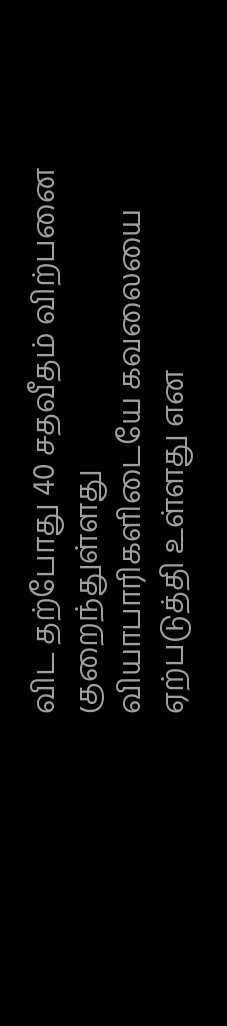விட தற்போது 40 சதவீதம் விற்பனை குறைந்துள்ளது வியாபாரிகளிடையே கவலையை ஏற்படுத்தி உள்ளது என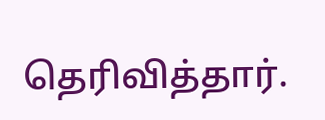தெரிவித்தார்.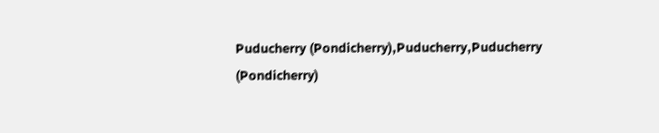Puducherry (Pondicherry),Puducherry,Puducherry (Pondicherry)